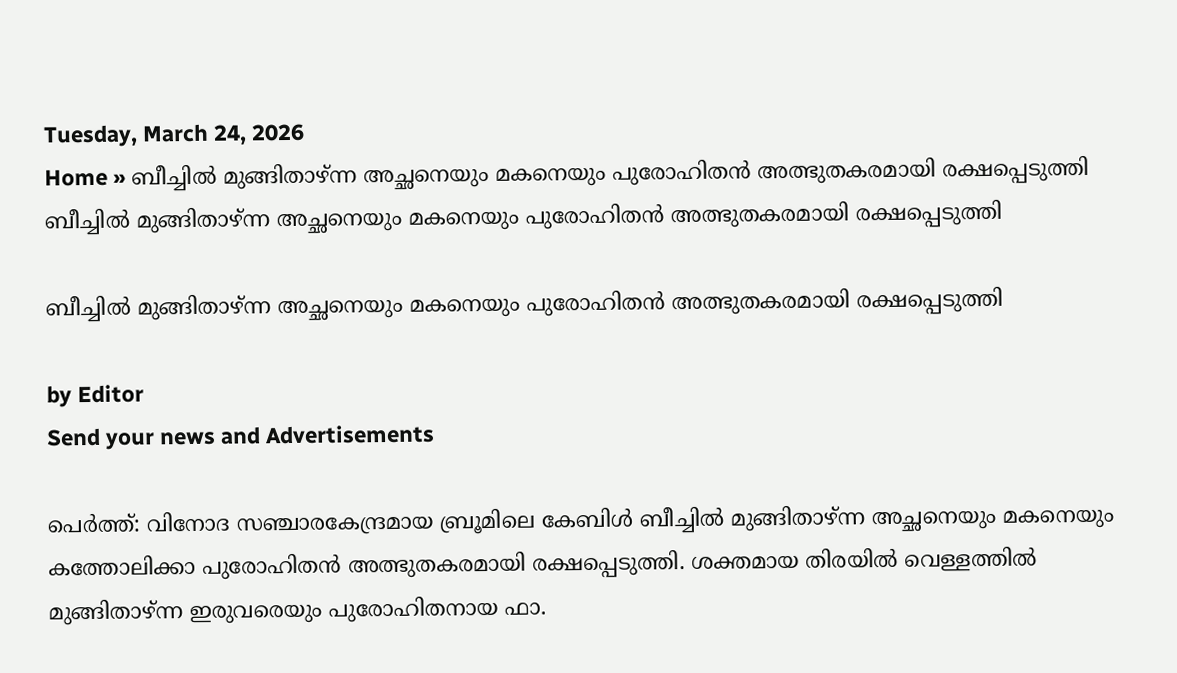Tuesday, March 24, 2026
Home » ബീച്ചിൽ മുങ്ങിതാഴ്ന്ന അച്ഛനെയും മകനെയും പുരോഹിതൻ അത്ഭുതകരമായി രക്ഷപ്പെടുത്തി
ബീച്ചിൽ മുങ്ങിതാഴ്ന്ന അച്ഛനെയും മകനെയും പുരോഹിതൻ അത്ഭുതകരമായി രക്ഷപ്പെടുത്തി

ബീച്ചിൽ മുങ്ങിതാഴ്ന്ന അച്ഛനെയും മകനെയും പുരോഹിതൻ അത്ഭുതകരമായി രക്ഷപ്പെടുത്തി

by Editor
Send your news and Advertisements

പെർത്ത്: വിനോദ സഞ്ചാരകേന്ദ്രമായ ബ്രൂമിലെ കേബിൾ ബീച്ചിൽ മുങ്ങിതാഴ്ന്ന അച്ഛനെയും മകനെയും കത്തോലിക്കാ പുരോഹിതൻ അത്ഭുതകരമായി രക്ഷപ്പെടുത്തി. ശക്തമായ തിരയിൽ വെള്ളത്തിൽ മുങ്ങിതാഴ്ന്ന‌ ഇരുവരെയും പുരോഹിതനായ ഫാ.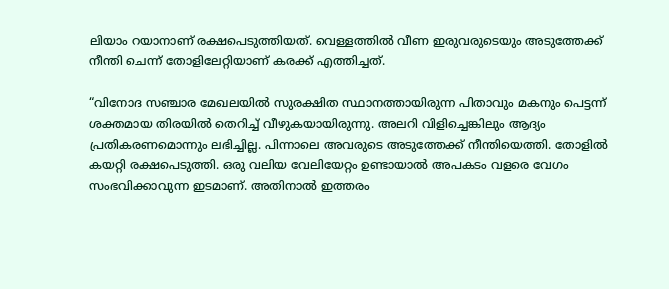ലിയാം റയാനാണ് രക്ഷപെടുത്തിയത്. വെള്ളത്തിൽ വീണ ഇരുവരുടെയും അടുത്തേക്ക് നീന്തി ചെന്ന് തോളിലേറ്റിയാണ് കരക്ക് എത്തിച്ചത്.

“വിനോദ സഞ്ചാര മേഖലയിൽ സുരക്ഷിത സ്ഥാനത്തായിരുന്ന പിതാവും മകനും പെട്ടന്ന് ശക്തമായ തിരയിൽ തെറിച്ച് വീഴുകയായിരുന്നു. അലറി വിളിച്ചെങ്കിലും ആദ്യം പ്രതികരണമൊന്നും ലഭിച്ചില്ല. പിന്നാലെ അവരുടെ അടുത്തേക്ക് നീന്തിയെത്തി. തോളിൽ കയറ്റി രക്ഷപെടുത്തി. ഒരു വലിയ വേലിയേറ്റം ഉണ്ടായാൽ അപകടം വളരെ വേഗം സംഭവിക്കാവുന്ന ഇടമാണ്. അതിനാൽ ഇത്തരം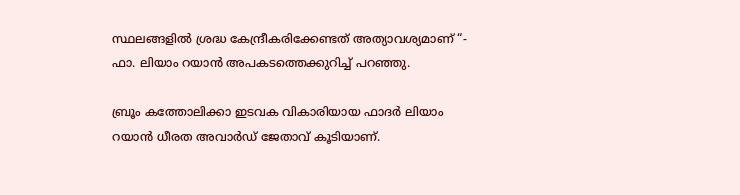സ്ഥലങ്ങളിൽ ശ്രദ്ധ കേന്ദ്രീകരിക്കേണ്ടത് അത്യാവശ്യമാണ് “- ഫാ. ലിയാം റയാൻ അപകടത്തെക്കുറിച്ച് പറഞ്ഞു.

ബ്രൂം കത്തോലിക്കാ ഇടവക വികാരിയായ ഫാദർ ലിയാം റയാൻ ധീരത അവാർഡ് ജേതാവ് കൂടിയാണ്.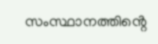സംസ്ഥാനത്തിൻ്റെ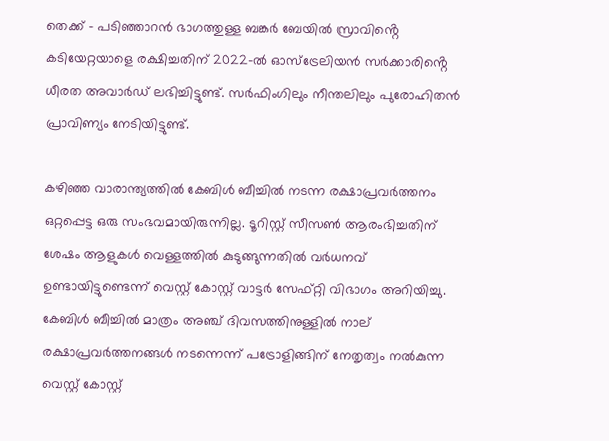തെക്ക് – പടിഞ്ഞാറൻ ഭാഗത്തുള്ള ബങ്കർ ബേയിൽ സ്രാവിൻ്റെ കടിയേറ്റയാളെ രക്ഷിച്ചതിന് 2022-ൽ ഓസ്ട്രേലിയൻ സർക്കാരിൻ്റെ ധീരത അവാർഡ് ലഭിച്ചിട്ടുണ്ട്. സർഫിംഗിലും നീന്തലിലും പുരോഹിതൻ പ്രാവിണ്യം നേടിയിട്ടുണ്ട്.

കഴിഞ്ഞ വാരാന്ത്യത്തിൽ കേബിൾ ബീച്ചിൽ നടന്ന രക്ഷാപ്രവർത്തനം ഒറ്റപ്പെട്ട ഒരു സംഭവമായിരുന്നില്ല. ടൂറിസ്റ്റ് സീസൺ ആരംഭിച്ചതിന് ശേഷം ആളുകൾ വെള്ളത്തിൽ കുടുങ്ങുന്നതിൽ വർധനവ് ഉണ്ടായിട്ടുണ്ടെന്ന് വെസ്റ്റ് കോസ്റ്റ് വാട്ടർ സേഫ്റ്റി വിഭാഗം അറിയിച്ചു. കേബിൾ ബീച്ചിൽ മാത്രം അഞ്ച് ദിവസത്തിനുള്ളിൽ നാല് രക്ഷാപ്രവർത്തനങ്ങൾ നടന്നെന്ന് പട്രോളിങ്ങിന് നേതൃത്വം നൽകുന്ന വെസ്റ്റ് കോസ്റ്റ്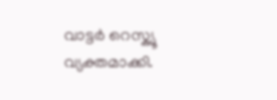വാട്ടർ റെസ്ക്യൂ വ്യക്തമാക്കി.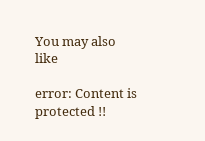You may also like

error: Content is protected !!